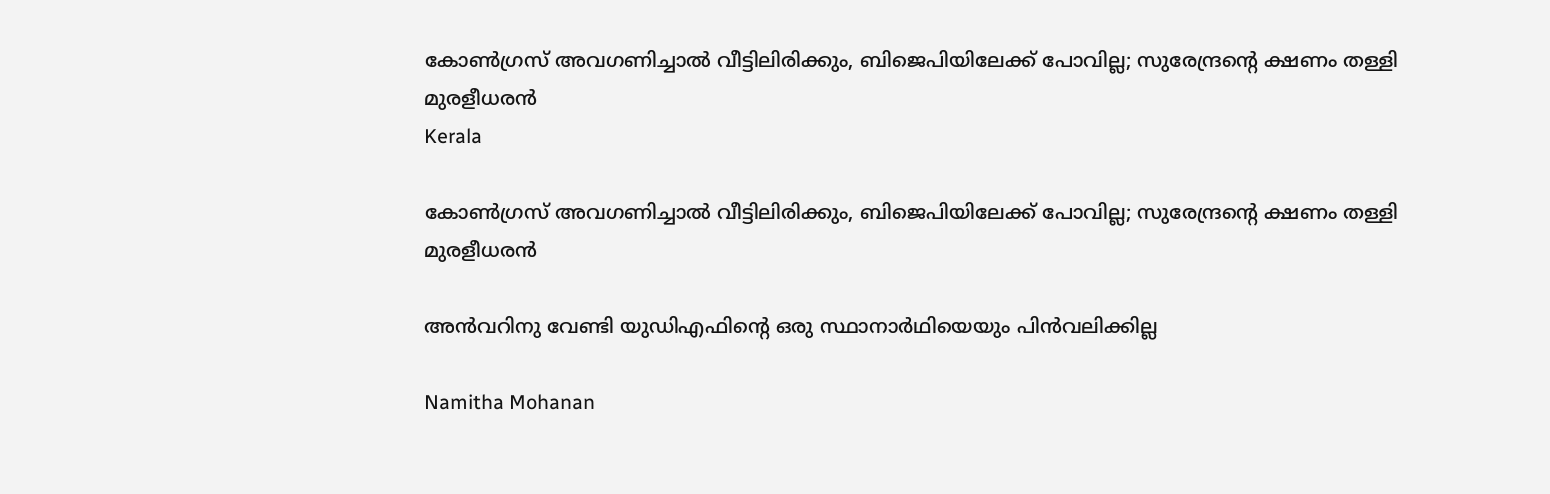കോൺഗ്രസ് അവഗണിച്ചാൽ വീട്ടിലിരിക്കും, ബിജെപിയിലേക്ക് പോവില്ല; സുരേന്ദ്രന്‍റെ ക്ഷണം തള്ളി മുരളീധരൻ
Kerala

കോൺഗ്രസ് അവഗണിച്ചാൽ വീട്ടിലിരിക്കും, ബിജെപിയിലേക്ക് പോവില്ല; സുരേന്ദ്രന്‍റെ ക്ഷണം തള്ളി മുരളീധരൻ

അൻവറിനു വേണ്ടി യുഡിഎഫിന്‍റെ ഒരു സ്ഥാനാർഥിയെയും പിൻവലിക്കില്ല

Namitha Mohanan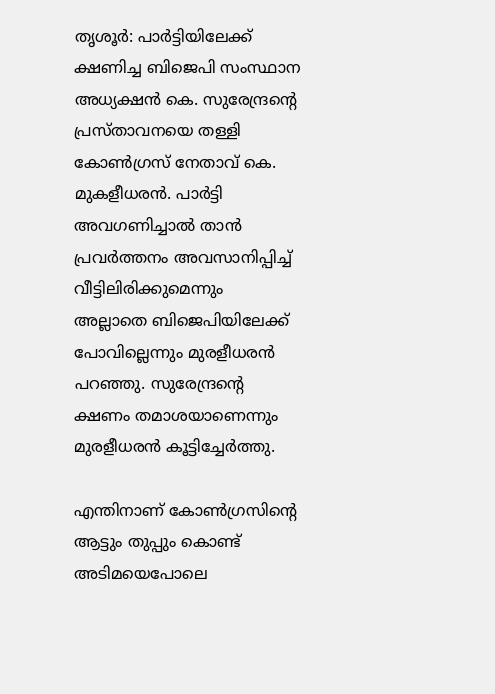തൃശൂർ: പാർട്ടിയിലേക്ക് ക്ഷണിച്ച ബിജെപി സംസ്ഥാന അധ്യക്ഷൻ കെ. സുരേന്ദ്രന്‍റെ പ്രസ്താവനയെ തള്ളി കോൺഗ്രസ് നേതാവ് കെ. മുകളീധരൻ. പാർട്ടി അവഗണിച്ചാൽ താൻ പ്രവർത്തനം അവസാനിപ്പിച്ച് വീട്ടിലിരിക്കുമെന്നും അല്ലാതെ ബിജെപിയിലേക്ക് പോവില്ലെന്നും മുരളീധരൻ പറഞ്ഞു. സുരേന്ദ്രന്‍റെ ക്ഷണം തമാശയാണെന്നും മുരളീധരൻ കൂട്ടിച്ചേർത്തു.

എന്തിനാണ് കോൺഗ്രസിന്‍റെ ആട്ടും തുപ്പും കൊണ്ട് അടിമയെപോലെ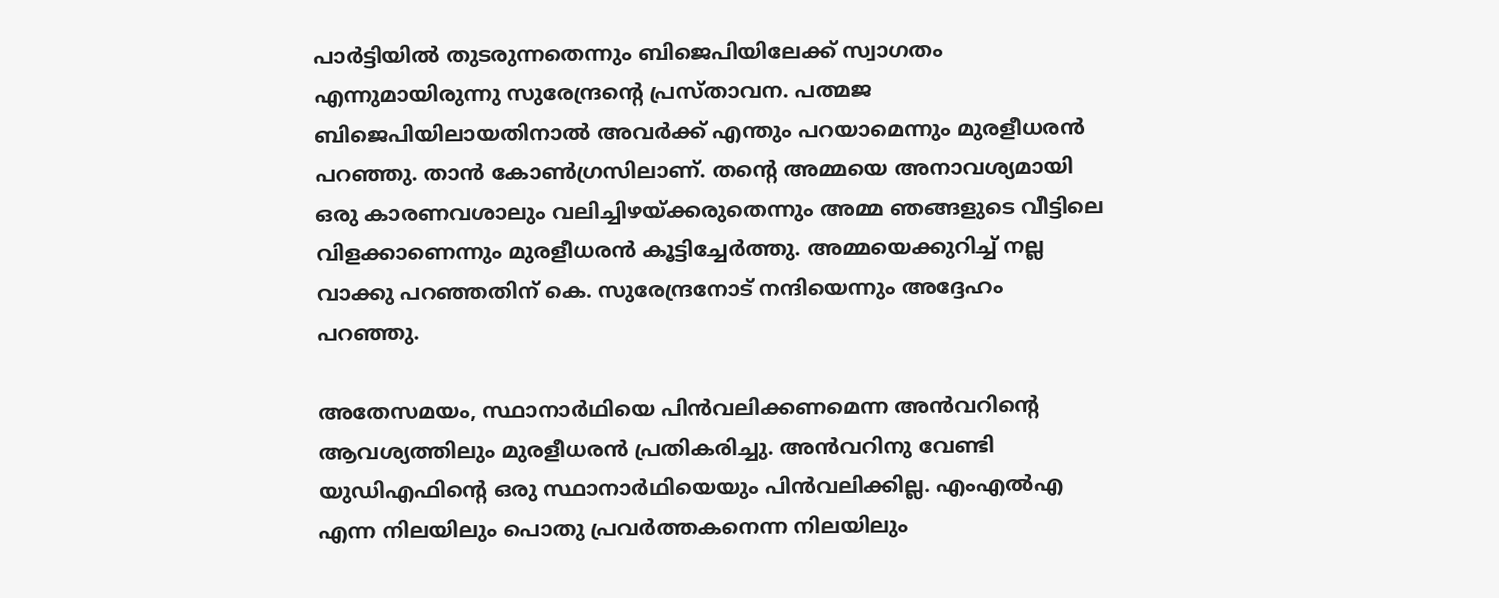പാർട്ടിയിൽ തുടരുന്നതെന്നും ബിജെപിയിലേക്ക് സ്വാഗതം എന്നുമായിരുന്നു സുരേന്ദ്രന്‍റെ പ്രസ്താവന. പത്മജ ബിജെപിയിലായതിനാൽ അവര്‍ക്ക് എന്തും പറയാമെന്നും മുരളീധരൻ പറഞ്ഞു. താന്‍ കോണ്‍ഗ്രസിലാണ്. തന്‍റെ അമ്മയെ അനാവശ്യമായി ഒരു കാരണവശാലും വലിച്ചിഴയ്ക്കരുതെന്നും അമ്മ ഞങ്ങളുടെ വീട്ടിലെ വിളക്കാണെന്നും മുരളീധരൻ കൂട്ടിച്ചേർത്തു. അമ്മയെക്കുറിച്ച് നല്ല വാക്കു പറഞ്ഞതിന് കെ. സുരേന്ദ്രനോട് നന്ദിയെന്നും അദ്ദേഹം പറഞ്ഞു.

അതേസമയം, സ്ഥാനാർഥിയെ പിൻവലിക്കണമെന്ന അൻവറിന്‍റെ ആവശ്യത്തിലും മുരളീധരൻ പ്രതികരിച്ചു. അൻവറിനു വേണ്ടി യുഡിഎഫിന്‍റെ ഒരു സ്ഥാനാർഥിയെയും പിൻവലിക്കില്ല. എംഎൽഎ എന്ന നിലയിലും പൊതു പ്രവർത്തകനെന്ന നിലയിലും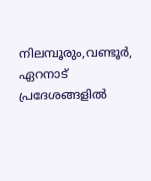നിലമ്പൂരും,വണ്ടൂര്‍, ഏറനാട് പ്രദേശങ്ങളിൽ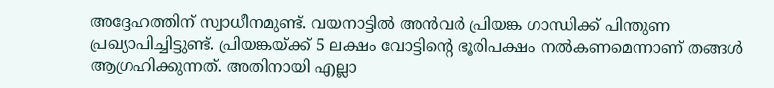അദ്ദേഹത്തിന് സ്വാധീനമുണ്ട്. വയനാട്ടിൽ അൻവർ പ്രിയങ്ക ഗാന്ധിക്ക് പിന്തുണ പ്രഖ്യാപിച്ചിട്ടുണ്ട്. പ്രിയങ്കയ്ക്ക് 5 ലക്ഷം വോട്ടിന്റെ ഭൂരിപക്ഷം നല്‍കണമെന്നാണ് തങ്ങള്‍ ആഗ്രഹിക്കുന്നത്. അതിനായി എല്ലാ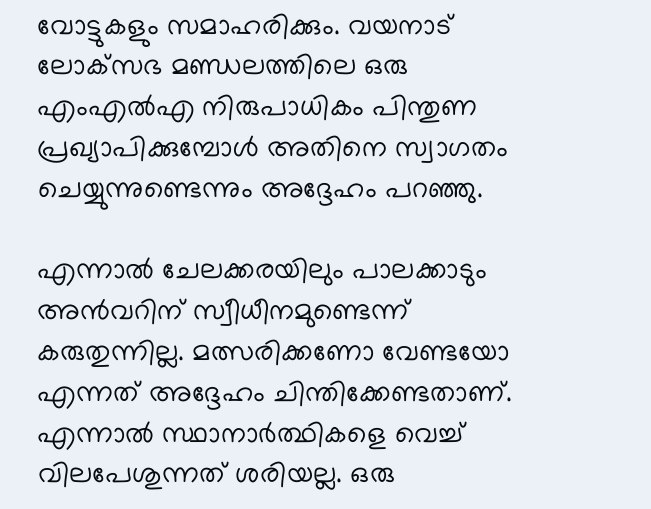വോട്ടുകളും സമാഹരിക്കും. വയനാട് ലോക്‌സഭ മണ്ഡലത്തിലെ ഒരു എംഎല്‍എ നിരുപാധികം പിന്തുണ പ്രഖ്യാപിക്കുമ്പോള്‍ അതിനെ സ്വാഗതം ചെയ്യുന്നുണ്ടെന്നും അദ്ദേഹം പറഞ്ഞു.

എന്നാൽ ചേലക്കരയിലും പാലക്കാടും അൻവറിന് സ്വീധീനമുണ്ടെന്ന് കരുതുന്നില്ല. മത്സരിക്കണോ വേണ്ടയോ എന്നത് അദ്ദേഹം ചിന്തിക്കേണ്ടതാണ്. എന്നാല്‍ സ്ഥാനാര്‍ത്ഥികളെ വെച്ച് വിലപേശുന്നത് ശരിയല്ല. ഒരു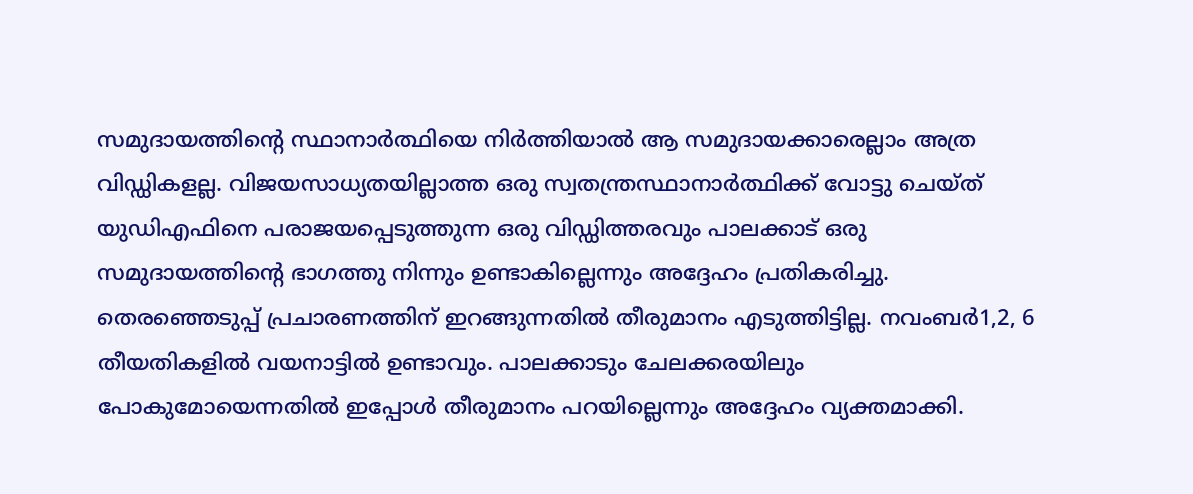സമുദായത്തിന്‍റെ സ്ഥാനാര്‍ത്ഥിയെ നിര്‍ത്തിയാല്‍ ആ സമുദായക്കാരെല്ലാം അത്ര വിഡ്ഡികളല്ല. വിജയസാധ്യതയില്ലാത്ത ഒരു സ്വതന്ത്രസ്ഥാനാര്‍ത്ഥിക്ക് വോട്ടു ചെയ്ത് യുഡിഎഫിനെ പരാജയപ്പെടുത്തുന്ന ഒരു വിഡ്ഡിത്തരവും പാലക്കാട് ഒരു സമുദായത്തിന്‍റെ ഭാഗത്തു നിന്നും ഉണ്ടാകില്ലെന്നും അദ്ദേഹം പ്രതികരിച്ചു. തെരഞ്ഞെടുപ്പ് പ്രചാരണത്തിന് ഇറങ്ങുന്നതില്‍ തീരുമാനം എടുത്തിട്ടില്ല. നവംബര്‍1,2, 6 തീയതികളില്‍ വയനാട്ടില്‍ ഉണ്ടാവും. പാലക്കാടും ചേലക്കരയിലും പോകുമോയെന്നതില്‍ ഇപ്പോള്‍ തീരുമാനം പറയില്ലെന്നും അദ്ദേഹം വ്യക്തമാക്കി.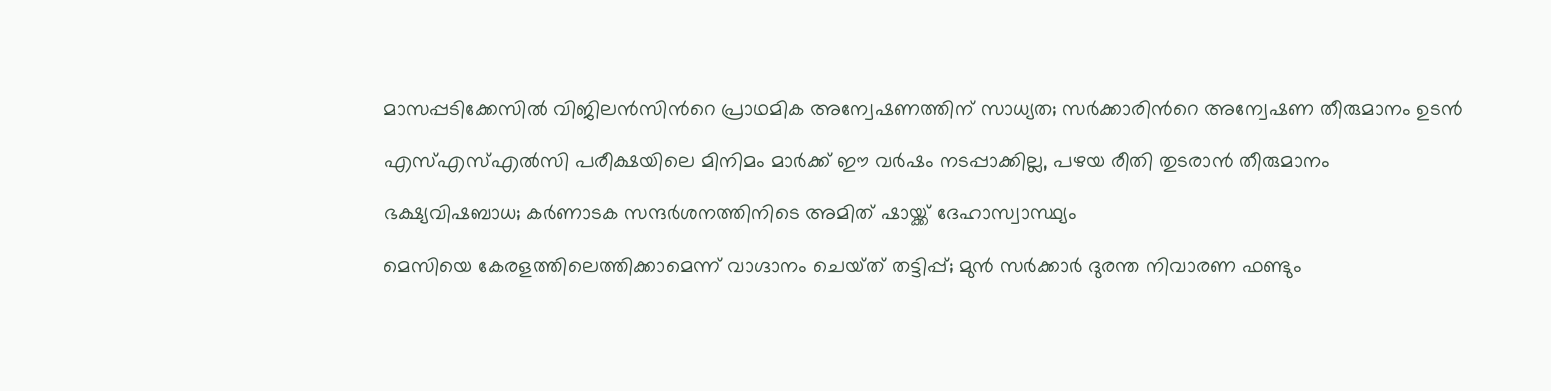മാസപ്പടിക്കേസിൽ വിജിലൻസിന്‍റെ പ്രാഥമിക അന്വേഷണത്തിന് സാധ‍്യത; സർക്കാരിന്‍റെ അന്വേഷണ തീരുമാനം ഉടൻ

എസ്എസ്എൽസി പരീക്ഷയിലെ മിനിമം മാർക്ക് ഈ വർഷം നടപ്പാക്കില്ല, പഴയ രീതി തുടരാൻ തീരുമാനം

ഭക്ഷ്യവിഷബാധ; കർണാടക സന്ദർശനത്തിനിടെ അമിത് ഷായ്ക്ക് ദേഹാസ്വാസ്ഥ്യം

മെസിയെ കേരളത്തിലെത്തിക്കാമെന്ന് വാഗ്ദാനം ചെയ്‌ത് തട്ടിപ്പ്; മുൻ സർക്കാർ ദുരന്ത നിവാരണ ഫണ്ടും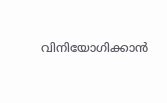വിനിയോഗിക്കാൻ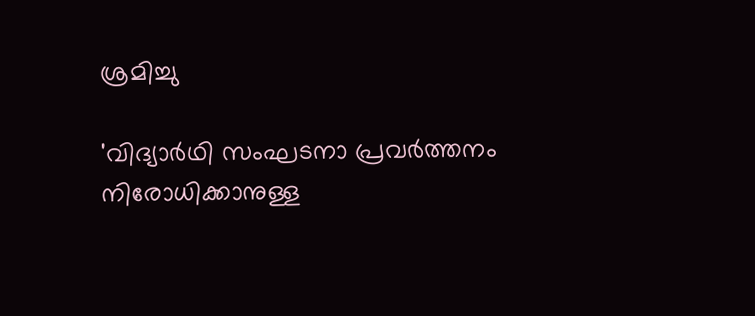ശ്രമിച്ചു

'വിദ‍്യാർഥി സംഘടനാ പ്രവർത്തനം നിരോധിക്കാനുള്ള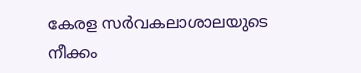കേരള സർവകലാശാലയുടെ നീക്കം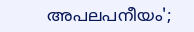അപലപനീയം';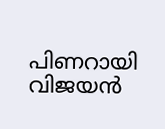പിണറായി വിജയൻ